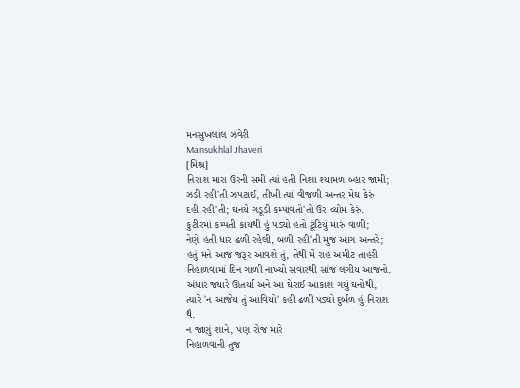મનસુખલાલ ઝવેરી
Mansukhlal Jhaveri
[મિશ્ર]
નિરાશ મારા ઉરની સમી ત્યાં હતી નિશા શ્યામળ બ્હાર જામી;
ઝડી રહી'તી ઝપટાઈ, તીખી ત્યાં વીજળી અન્તર મેઘ કેરું
દહી રહી'તી; ઘનયે ગડૂડી કમ્પાવતો'તો ઉર વ્યોમ કેરું.
કુટીરમાં કમ્પતી કાયથી હું પડ્યો હતો ટૂંટિયું મારું વાળી;
નેણે હતી ધાર ઢળી રહેલી, બળી રહી'તી મુજ આગ અન્તરે;
હતું મને આજ જરૂર આવશે તું, તેથી મેં રાહ અમીટ તાહરી
નિહાળવામાં દિન ગાળી નાખ્યો સવારથી સાંજ લગીય આજનો.
અંધાર જ્યારે ઊતર્યા અને આ ઘેરાઈ આકાશ ગયું ઘનોથી,
ત્યારે 'ન આજેય તું આવિયો' કહી ઢળી પડ્યો દુર્બળ હું નિરાશ થૈ.
ન જાણું શાને, પણ રોજ મારે
નિહાળવાની તુજ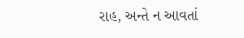રાહ, અન્તે ન આવતાં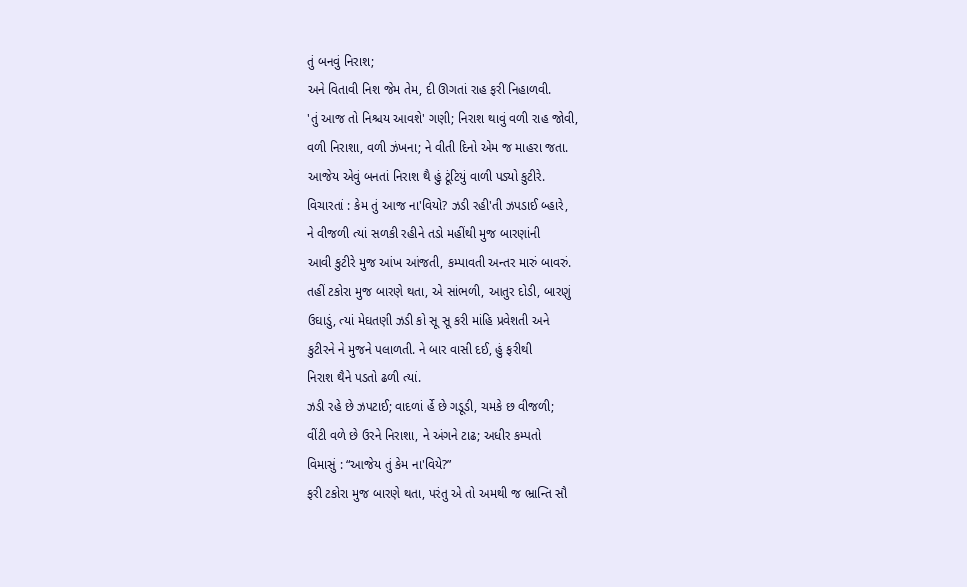તું બનવું નિરાશ;
અને વિતાવી નિશ જેમ તેમ, દી ઊગતાં રાહ ફરી નિહાળવી.
'તું આજ તો નિશ્ચય આવશે' ગણી; નિરાશ થાવું વળી રાહ જોવી,
વળી નિરાશા, વળી ઝંખના; ને વીતી દિનો એમ જ માહરા જતા.
આજેય એવું બનતાં નિરાશ થૈ હું ટૂંટિયું વાળી પડ્યો કુટીરે.
વિચારતાં : કેમ તું આજ ના'વિયો? ઝડી રહી'તી ઝપડાઈ બ્હારે,
ને વીજળી ત્યાં સળકી રહીને તડો મહીંથી મુજ બારણાંની
આવી કુટીરે મુજ આંખ આંજતી, કમ્પાવતી અન્તર મારું બાવરું.
તહીં ટકોરા મુજ બારણે થતા, એ સાંભળી, આતુર દોડી, બારણું
ઉઘાડું, ત્યાં મેઘતણી ઝડી કો સૂ સૂ કરી માંહિ પ્રવેશતી અને
કુટીરને ને મુજને પલાળતી. ને બાર વાસી દઈ, હું ફરીથી
નિરાશ થૈને પડતો ઢળી ત્યાં.
ઝડી રહે છે ઝપટાઈ; વાદળાં ર્હે છે ગડૂડી, ચમકે છ વીજળી;
વીંટી વળે છે ઉરને નિરાશા, ને અંગને ટાઢ; અધીર કમ્પતો
વિમાસું : “આજેય તું કેમ ના'વિયે?”
ફરી ટકોરા મુજ બારણે થતા, પરંતુ એ તો અમથી જ ભ્રાન્તિ સૌ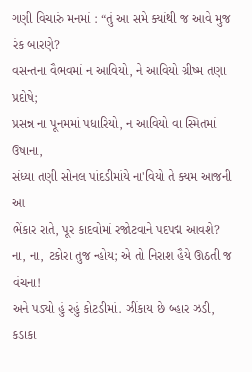ગણી વિચારું મનમાં : “તું આ સમે ક્યાંથી જ આવે મુજ રંક બારણે?
વસન્તના વૈભવમાં ન આવિયો, ને આવિયો ગ્રીષ્મ તણા પ્રદોષે;
પ્રસન્ન ના પૂનમમાં પધારિયો, ન આવિયો વા સ્મિતમાં ઉષાના,
સંધ્યા તણી સોનલ પાંદડીમાંયે ના'વિયો તે ક્યમ આજની આ
ભેંકાર રાતે, પૂર કાદવોમાં રજોટવાને પદપદ્મ આવશે?
ના, ના, ટકોરા તુજ ન્હોય; એ તો નિરાશ હૈયે ઊઠતી જ વંચના!
અને પડ્યો હું રહું કોટડીમાં. ઝીંકાય છે બ્હાર ઝડી, કડાકા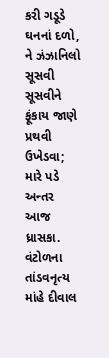કરી ગડૂડે ઘનનાં દળો, ને ઝંઝાનિલો સૂસવી સૂસવીને
ફૂંકાય જાણે પ્રથવી ઉખેડવા; મારે પડે અન્તર આજ ધ્રાસકા.
વંટોળના તાંડવનૃત્ય માંહે દીવાલ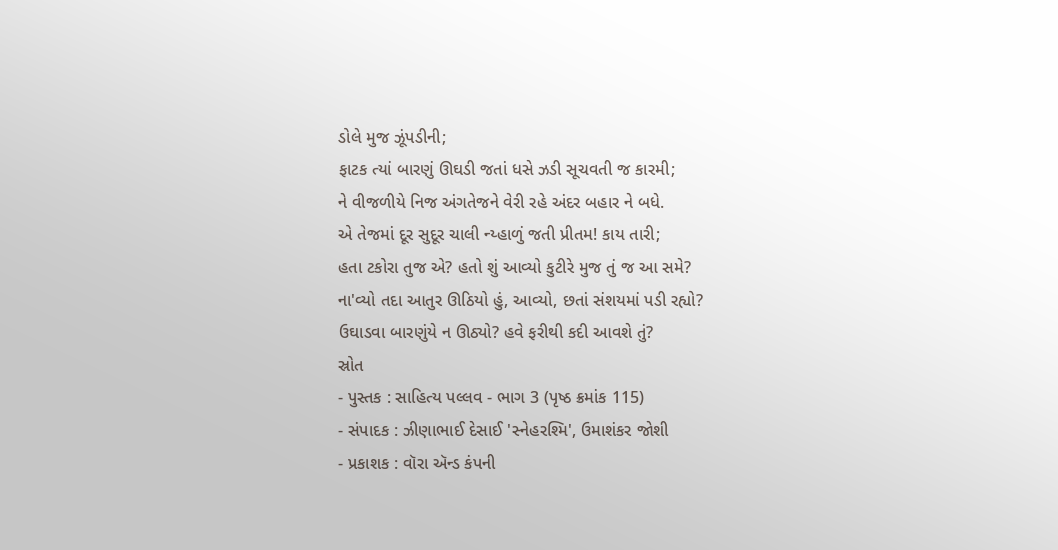ડોલે મુજ ઝૂંપડીની;
ફાટક ત્યાં બારણું ઊઘડી જતાં ધસે ઝડી સૂચવતી જ કારમી;
ને વીજળીયે નિજ અંગતેજને વેરી રહે અંદર બહાર ને બધે.
એ તેજમાં દૂર સુદૂર ચાલી ન્ય્હાળું જતી પ્રીતમ! કાય તારી;
હતા ટકોરા તુજ એ? હતો શું આવ્યો કુટીરે મુજ તું જ આ સમે?
ના'વ્યો તદા આતુર ઊઠિયો હું, આવ્યો, છતાં સંશયમાં પડી રહ્યો?
ઉઘાડવા બારણુંયે ન ઊઠ્યો? હવે ફરીથી કદી આવશે તું?
સ્રોત
- પુસ્તક : સાહિત્ય પલ્લવ - ભાગ 3 (પૃષ્ઠ ક્રમાંક 115)
- સંપાદક : ઝીણાભાઈ દેસાઈ 'સ્નેહરશ્મિ', ઉમાશંકર જોશી
- પ્રકાશક : વૉરા ઍન્ડ કંપની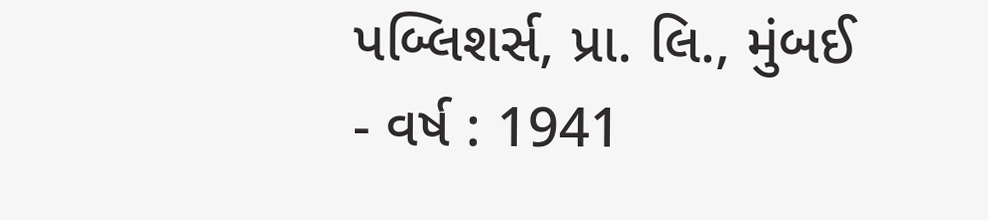પબ્લિશર્સ, પ્રા. લિ., મુંબઈ
- વર્ષ : 1941